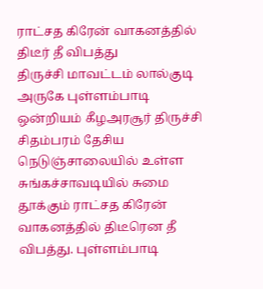ராட்சத கிரேன் வாகனத்தில் திடீர் தீ விபத்து
திருச்சி மாவட்டம் லால்குடி அருகே புள்ளம்பாடி ஒன்றியம் கீழஅரசூர் திருச்சி சிதம்பரம் தேசிய நெடுஞ்சாலையில் உள்ள சுங்கச்சாவடியில் சுமை தூக்கும் ராட்சத கிரேன் வாகனத்தில் திடீரென தீ விபத்து. புள்ளம்பாடி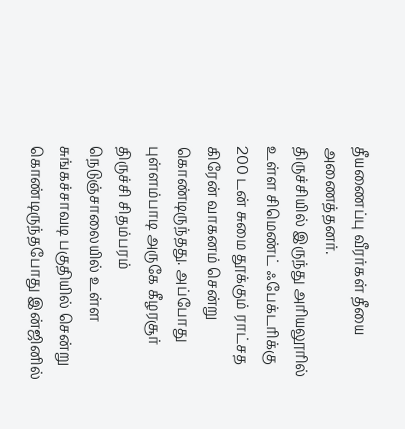தீயணைப்பு வீரர்கள் தீயை அணைத்தனர்.
திருச்சியில் இருந்து அரியலூரில் உள்ள சிமெண்ட் ஃபேக்டரிக்கு 200 டன் சுமை தூக்கும் ராட்சத கிரேன் வாகனம் சென்று கொண்டிருந்தது. அப்போது புள்ளம்பாடி அருகே கீழரசூர் திருச்சி சிதம்பரம் நெடுஞ்சாலையில் உள்ள சுங்கச்சாவடி பகுதியில் சென்று கொண்டிருந்தபோது இன்ஜினில்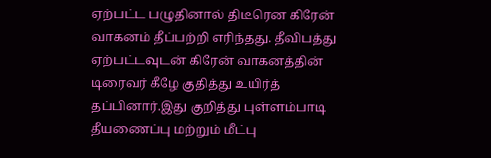ஏற்பட்ட பழுதினால் திடீரென கிரேன் வாகனம் தீப்பற்றி எரிந்தது. தீவிபத்து ஏற்பட்டவுடன் கிரேன் வாகனத்தின் டிரைவர் கீழே குதித்து உயிர்த் தப்பினார்.இது குறித்து புள்ளம்பாடி தீயணைப்பு மற்றும் மீட்பு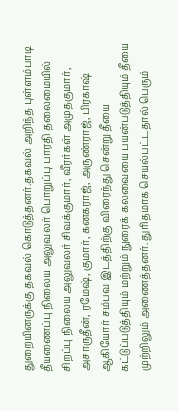துறையினருக்கு தகவல் கொடுத்தனர்.தகவல் அறிந்த புள்ளம்பாடி தீயணைப்பு நிலைய அலுவலர் பொறுப்பு பாரதி தலைமையில் சிறப்பு நிலைய அலுவலர் சிவக்குமார், வீரர்கள் அமுதகுமார், அசாருதீன், ரமேஷ், குமார், கனகராஜ், அருண்ராஜ், பிரகாஷ் ஆகியோர் சம்பவ இடத்திற்கு விரைந்து சென்று தீயை கட்டுப்படுத்தியும் மற்றும் நுரைக் கலவையை பயன்படுத்தியும் தீயை முற்றிலும் அணைத்தனர். துரிதமாக செயல்பட்டதால் பெரும்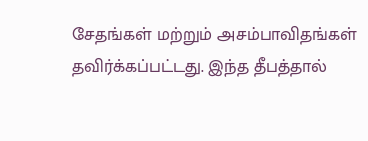சேதங்கள் மற்றும் அசம்பாவிதங்கள் தவிர்க்கப்பட்டது. இந்த தீபத்தால்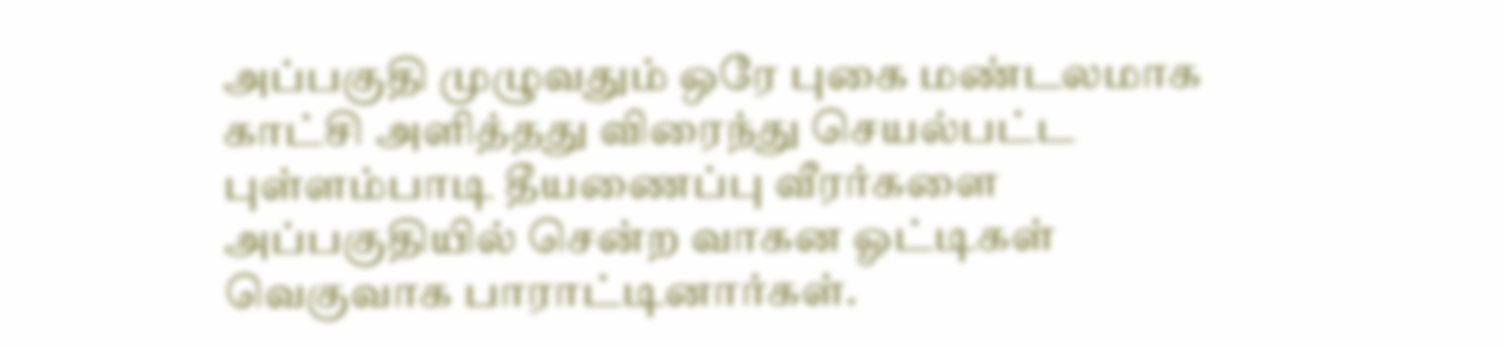அப்பகுதி முழுவதும் ஒரே புகை மண்டலமாக காட்சி அளித்தது விரைந்து செயல்பட்ட புள்ளம்பாடி தீயணைப்பு வீரர்களை அப்பகுதியில் சென்ற வாகன ஓட்டிகள் வெகுவாக பாராட்டினார்கள்.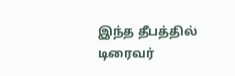இந்த தீபத்தில் டிரைவர்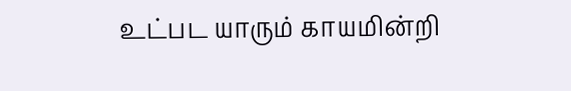உட்பட யாரும் காயமின்றி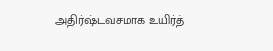அதிர்ஷ்டவசமாக உயிர்த்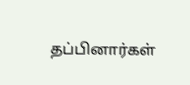தப்பினார்கள்